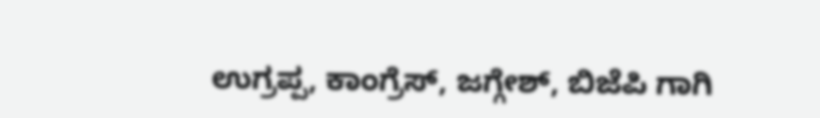ಉಗ್ರಪ್ಪ, ಕಾಂಗ್ರೆಸ್, ಜಗ್ಗೇಶ್, ಬಿಜೆಪಿ ಗಾಗಿ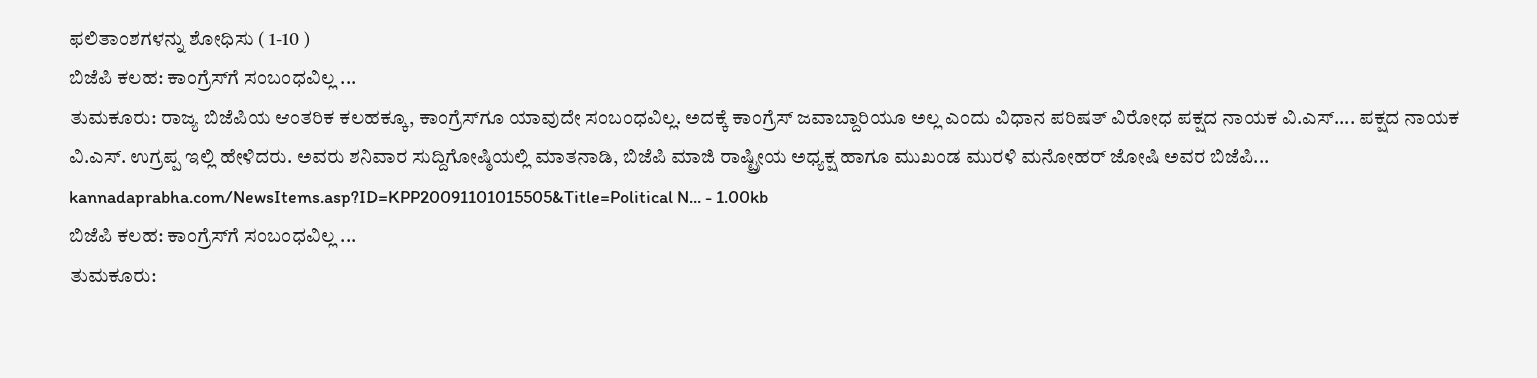ಫಲಿತಾಂಶಗಳನ್ನು ಶೋಧಿಸು ( 1-10 )
ಬಿಜೆಪಿ ಕಲಹ: ಕಾಂಗ್ರೆಸ್‌ಗೆ ಸಂಬಂಧವಿಲ್ಲ ...
ತುಮಕೂರು: ರಾಜ್ಯ ಬಿಜೆಪಿಯ ಆಂತರಿಕ ಕಲಹಕ್ಕೂ, ಕಾಂಗ್ರೆಸ್‌ಗೂ ಯಾವುದೇ ಸಂಬಂಧವಿಲ್ಲ. ಅದಕ್ಕೆ ಕಾಂಗ್ರೆಸ್‌ ಜವಾಬ್ದಾರಿಯೂ ಅಲ್ಲ ಎಂದು ವಿಧಾನ ಪರಿಷತ್‌ ವಿರೋಧ ಪಕ್ಷದ ನಾಯಕ ವಿ.ಎಸ್‌.... ಪಕ್ಷದ ನಾಯಕ ವಿ.ಎಸ್‌. ಉಗ್ರಪ್ಪ ಇಲ್ಲಿ ಹೇಳಿದರು. ಅವರು ಶನಿವಾರ ಸುದ್ದಿಗೋಷ್ಠಿಯಲ್ಲಿ ಮಾತನಾಡಿ, ಬಿಜೆಪಿ ಮಾಜಿ ರಾಷ್ಟ್ರೀಯ ಅಧ್ಯಕ್ಷ ಹಾಗೂ ಮುಖಂಡ ಮುರಳಿ ಮನೋಹರ್‌ ಜೋಷಿ ಅವರ ಬಿಜೆಪಿ...
kannadaprabha.com/NewsItems.asp?ID=KPP20091101015505&Title=Political N... - 1.00kb
ಬಿಜೆಪಿ ಕಲಹ: ಕಾಂಗ್ರೆಸ್‌ಗೆ ಸಂಬಂಧವಿಲ್ಲ ...
ತುಮಕೂರು: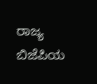ರಾಜ್ಯ ಬಿಜೆಪಿಯ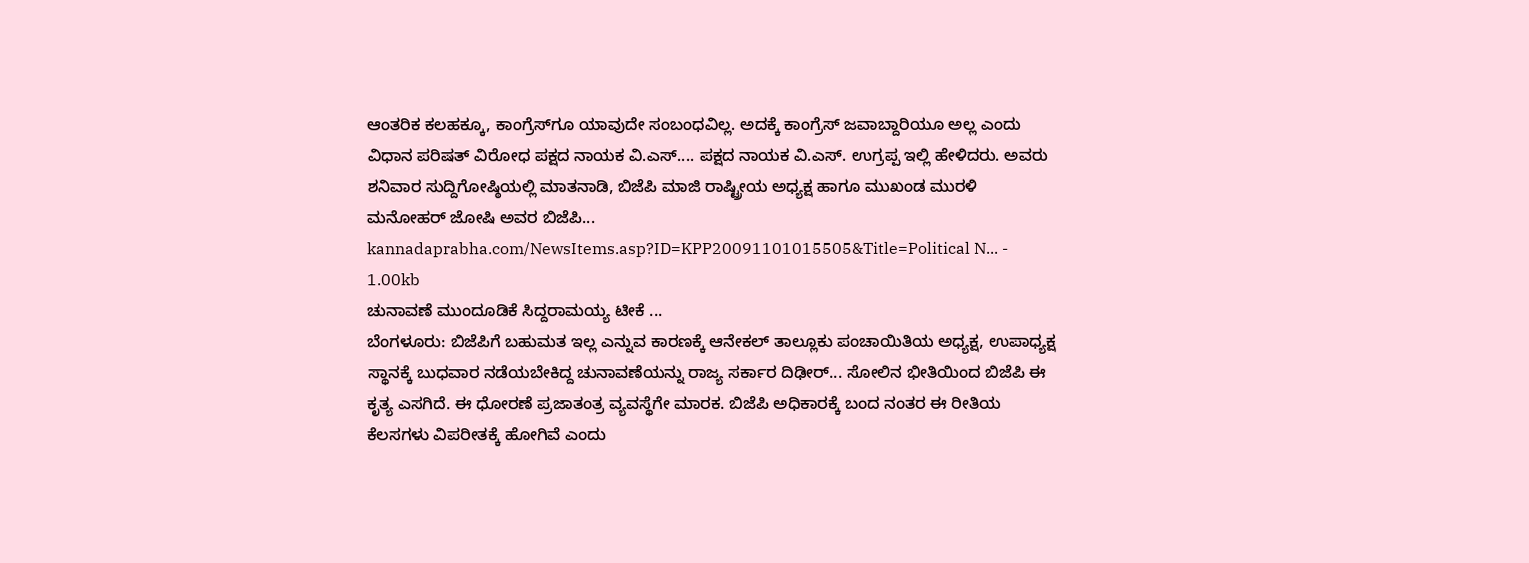ಆಂತರಿಕ ಕಲಹಕ್ಕೂ, ಕಾಂಗ್ರೆಸ್‌ಗೂ ಯಾವುದೇ ಸಂಬಂಧವಿಲ್ಲ. ಅದಕ್ಕೆ ಕಾಂಗ್ರೆಸ್‌ ಜವಾಬ್ದಾರಿಯೂ ಅಲ್ಲ ಎಂದು ವಿಧಾನ ಪರಿಷತ್‌ ವಿರೋಧ ಪಕ್ಷದ ನಾಯಕ ವಿ.ಎಸ್‌.... ಪಕ್ಷದ ನಾಯಕ ವಿ.ಎಸ್‌. ಉಗ್ರಪ್ಪ ಇಲ್ಲಿ ಹೇಳಿದರು. ಅವರು ಶನಿವಾರ ಸುದ್ದಿಗೋಷ್ಠಿಯಲ್ಲಿ ಮಾತನಾಡಿ, ಬಿಜೆಪಿ ಮಾಜಿ ರಾಷ್ಟ್ರೀಯ ಅಧ್ಯಕ್ಷ ಹಾಗೂ ಮುಖಂಡ ಮುರಳಿ ಮನೋಹರ್‌ ಜೋಷಿ ಅವರ ಬಿಜೆಪಿ...
kannadaprabha.com/NewsItems.asp?ID=KPP20091101015505&Title=Political N... - 1.00kb
ಚುನಾವಣೆ ಮುಂದೂಡಿಕೆ ಸಿದ್ದರಾಮಯ್ಯ ಟೀಕೆ ...
ಬೆಂಗಳೂರು: ಬಿಜೆಪಿಗೆ ಬಹುಮತ ಇಲ್ಲ ಎನ್ನುವ ಕಾರಣಕ್ಕೆ ಆನೇಕಲ್ ತಾಲ್ಲೂಕು ಪಂಚಾಯಿತಿಯ ಅಧ್ಯಕ್ಷ, ಉಪಾಧ್ಯಕ್ಷ ಸ್ಥಾನಕ್ಕೆ ಬುಧವಾರ ನಡೆಯಬೇಕಿದ್ದ ಚುನಾವಣೆಯನ್ನು ರಾಜ್ಯ ಸರ್ಕಾರ ದಿಢೀರ್... ಸೋಲಿನ ಭೀತಿಯಿಂದ ಬಿಜೆಪಿ ಈ ಕೃತ್ಯ ಎಸಗಿದೆ. ಈ ಧೋರಣೆ ಪ್ರಜಾತಂತ್ರ ವ್ಯವಸ್ಥೆಗೇ ಮಾರಕ. ಬಿಜೆಪಿ ಅಧಿಕಾರಕ್ಕೆ ಬಂದ ನಂತರ ಈ ರೀತಿಯ ಕೆಲಸಗಳು ವಿಪರೀತಕ್ಕೆ ಹೋಗಿವೆ ಎಂದು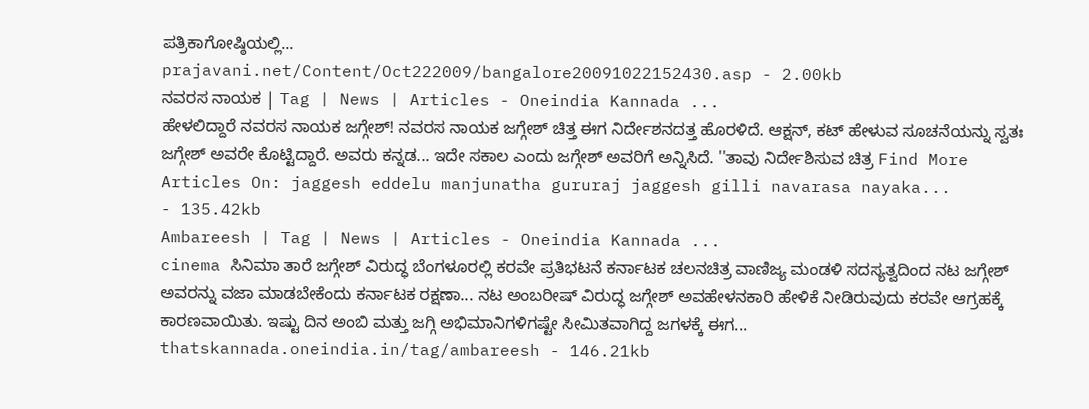ಪತ್ರಿಕಾಗೋಷ್ಠಿಯಲ್ಲಿ...
prajavani.net/Content/Oct222009/bangalore20091022152430.asp - 2.00kb
ನವರಸ ನಾಯಕ | Tag | News | Articles - Oneindia Kannada ...
ಹೇಳಲಿದ್ದಾರೆ ನವರಸ ನಾಯಕ ಜಗ್ಗೇಶ್! ನವರಸ ನಾಯಕ ಜಗ್ಗೇಶ್ ಚಿತ್ತ ಈಗ ನಿರ್ದೇಶನದತ್ತ ಹೊರಳಿದೆ. ಆಕ್ಷನ್, ಕಟ್ ಹೇಳುವ ಸೂಚನೆಯನ್ನು ಸ್ವತಃ ಜಗ್ಗೇಶ್ ಅವರೇ ಕೊಟ್ಟಿದ್ದಾರೆ. ಅವರು ಕನ್ನಡ... ಇದೇ ಸಕಾಲ ಎಂದು ಜಗ್ಗೇಶ್ ಅವರಿಗೆ ಅನ್ನಿಸಿದೆ. ''ತಾವು ನಿರ್ದೇಶಿಸುವ ಚಿತ್ರ Find More Articles On: jaggesh eddelu manjunatha gururaj jaggesh gilli navarasa nayaka...
- 135.42kb
Ambareesh | Tag | News | Articles - Oneindia Kannada ...
cinema ಸಿನಿಮಾ ತಾರೆ ಜಗ್ಗೇಶ್ ವಿರುದ್ಧ ಬೆಂಗಳೂರಲ್ಲಿ ಕರವೇ ಪ್ರತಿಭಟನೆ ಕರ್ನಾಟಕ ಚಲನಚಿತ್ರ ವಾಣಿಜ್ಯ ಮಂಡಳಿ ಸದಸ್ಯತ್ವದಿಂದ ನಟ ಜಗ್ಗೇಶ್ ಅವರನ್ನು ವಜಾ ಮಾಡಬೇಕೆಂದು ಕರ್ನಾಟಕ ರಕ್ಷಣಾ... ನಟ ಅಂಬರೀಷ್ ವಿರುದ್ಧ ಜಗ್ಗೇಶ್ ಅವಹೇಳನಕಾರಿ ಹೇಳಿಕೆ ನೀಡಿರುವುದು ಕರವೇ ಆಗ್ರಹಕ್ಕೆ ಕಾರಣವಾಯಿತು. ಇಷ್ಟು ದಿನ ಅಂಬಿ ಮತ್ತು ಜಗ್ಗಿ ಅಭಿಮಾನಿಗಳಿಗಷ್ಟೇ ಸೀಮಿತವಾಗಿದ್ದ ಜಗಳಕ್ಕೆ ಈಗ...
thatskannada.oneindia.in/tag/ambareesh - 146.21kb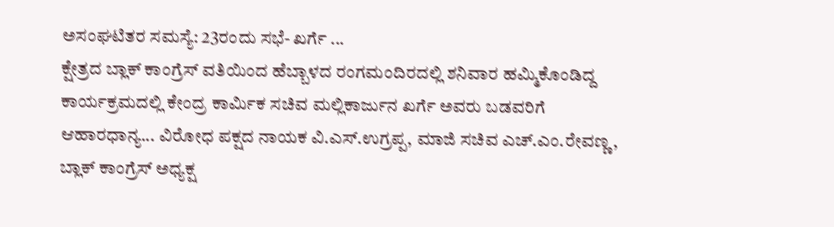ಅಸಂಘಟಿತರ ಸಮಸ್ಯೆ: 23ರಂದು ಸಭೆ- ಖರ್ಗೆ ...
ಕ್ಷೇತ್ರದ ಬ್ಲಾಕ್ ಕಾಂಗ್ರೆಸ್ ವತಿಯಿಂದ ಹೆಬ್ಬಾಳದ ರಂಗಮಂದಿರದಲ್ಲಿ ಶನಿವಾರ ಹಮ್ಮಿಕೊಂಡಿದ್ದ ಕಾರ್ಯಕ್ರಮದಲ್ಲಿ ಕೇಂದ್ರ ಕಾರ್ಮಿಕ ಸಚಿವ ಮಲ್ಲಿಕಾರ್ಜುನ ಖರ್ಗೆ ಅವರು ಬಡವರಿಗೆ ಆಹಾರಧಾನ್ಯ... ವಿರೋಧ ಪಕ್ಷದ ನಾಯಕ ವಿ.ಎಸ್.ಉಗ್ರಪ್ಪ, ಮಾಜಿ ಸಚಿವ ಎಚ್.ಎಂ.ರೇವಣ್ಣ, ಬ್ಲಾಕ್ ಕಾಂಗ್ರೆಸ್ ಅಧ್ಯಕ್ಷ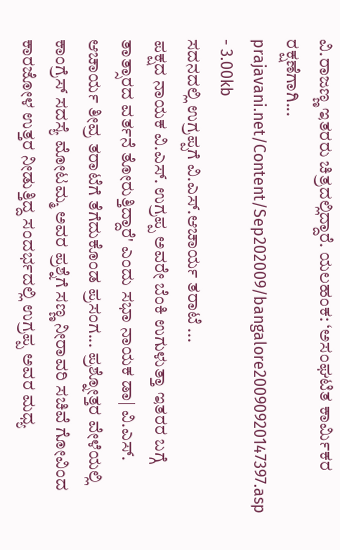ವಿ.ರಾಜಣ್ಣ ಇತರರು ಚಿತ್ರದಲ್ಲಿದ್ದಾರೆ. ಯಲಹಂಕ: ‘ಅಸಂಘಟಿತ ಕಾರ್ಮಿಕರ ರಕ್ಷಣೆಗಾಗಿ...
prajavani.net/Content/Sep202009/bangalore20090920147397.asp - 3.00kb
ಸದನದಲ್ಲಿ ಉಗ್ರಪ್ಪಗೆ ವಿ.ಎಸ್.ಆಚಾರ್ಯ ತರಾಟೆ ...
ಪಕ್ಷದ ನಾಯಕ ವಿ.ಎಸ್. ಉಗ್ರಪ್ಪ ಅವರೇ ಬೆಂಕಿ ಉಗುಳುತ್ತಾ ಇತರರ ಬಗ್ಗೆ ತಾತ್ಸಾರದ ವರ್ತನೆ ತೋರುತ್ತಿದ್ದಾರೆ' ಎಂದು ಸಭಾ ನಾಯಕ ಡಾ| ವಿ.ಎಸ್. ಆಚಾರ್ಯ ತೀವ್ರ ತರಾಟೆಗೆ ತೆಗೆದುಕೊಂಡ ಪ್ರಸಂಗ... ಪ್ರಶ್ನೋತ್ತರ ವೇಳೆಯಲ್ಲಿ ಕಾಂಗ್ರೆಸ್ ಸದಸ್ಯೆ ಮೋಟಮ್ಮ ಅವರ ಪ್ರಶ್ನೆಗೆ ಸಣ್ಣ ನೀರಾವರಿ ಸಚಿವೆ ಗೋವಿಂದ ಕಾರಜೋಳ ಉತ್ತರ ನೀಡುತ್ತಿದ್ದ ಸಂದರ್ಭದಲ್ಲಿ ಉಗ್ರಪ್ಪ ಅವರ ಮಧ್ಯ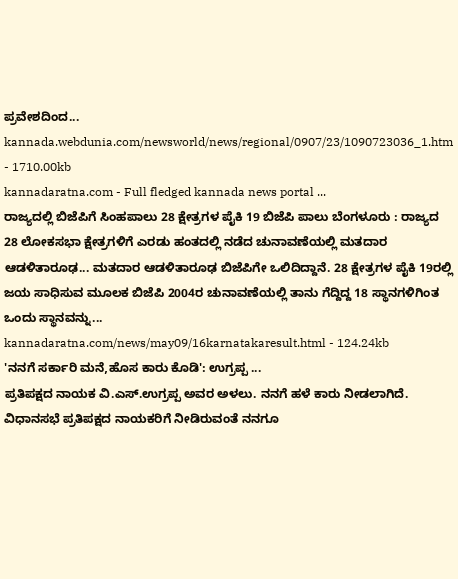ಪ್ರವೇಶದಿಂದ...
kannada.webdunia.com/newsworld/news/regional/0907/23/1090723036_1.htm - 1710.00kb
kannadaratna.com - Full fledged kannada news portal ...
ರಾಜ್ಯದಲ್ಲಿ ಬಿಜೆಪಿಗೆ ಸಿಂಹಪಾಲು 28 ಕ್ಷೇತ್ರಗಳ ಪೈಕಿ 19 ಬಿಜೆಪಿ ಪಾಲು ಬೆಂಗಳೂರು : ರಾಜ್ಯದ 28 ಲೋಕಸಭಾ ಕ್ಷೇತ್ರಗಳಿಗೆ ಎರಡು ಹಂತದಲ್ಲಿ ನಡೆದ ಚುನಾವಣೆಯಲ್ಲಿ ಮತದಾರ ಆಡಳಿತಾರೂಢ... ಮತದಾರ ಆಡಳಿತಾರೂಢ ಬಿಜೆಪಿಗೇ ಒಲಿದಿದ್ದಾನೆ. 28 ಕ್ಷೇತ್ರಗಳ ಪೈಕಿ 19ರಲ್ಲಿ ಜಯ ಸಾಧಿಸುವ ಮೂಲಕ ಬಿಜೆಪಿ 2004ರ ಚುನಾವಣೆಯಲ್ಲಿ ತಾನು ಗೆದ್ದಿದ್ದ 18 ಸ್ಥಾನಗಳಿಗಿಂತ ಒಂದು ಸ್ಥಾನವನ್ನು...
kannadaratna.com/news/may09/16karnatakaresult.html - 124.24kb
'ನನಗೆ ಸರ್ಕಾರಿ ಮನೆ,ಹೊಸ ಕಾರು ಕೊಡಿ': ಉಗ್ರಪ್ಪ ...
ಪ್ರತಿಪಕ್ಷದ ನಾಯಕ ವಿ.ಎಸ್.ಉಗ್ರಪ್ಪ ಅವರ ಅಳಲು. ನನಗೆ ಹಳೆ ಕಾರು ನೀಡಲಾಗಿದೆ. ವಿಧಾನಸಭೆ ಪ್ರತಿಪಕ್ಷದ ನಾಯಕರಿಗೆ ನೀಡಿರುವಂತೆ ನನಗೂ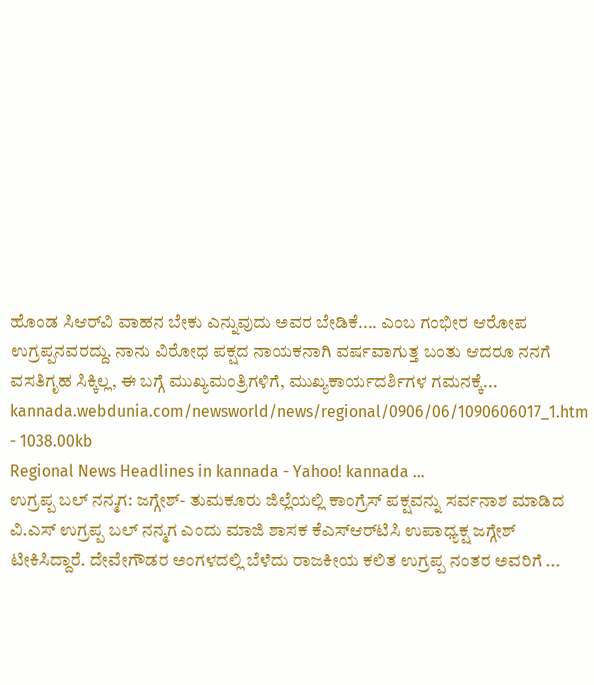ಹೊಂಡ ಸಿಆರ್‌ವಿ ವಾಹನ ಬೇಕು ಎನ್ನುವುದು ಅವರ ಬೇಡಿಕೆ.... ಎಂಬ ಗಂಭೀರ ಆರೋಪ ಉಗ್ರಪ್ಪನವರದ್ದು. ನಾನು ವಿರೋಧ ಪಕ್ಷದ ನಾಯಕನಾಗಿ ವರ್ಷವಾಗುತ್ತ ಬಂತು ಆದರೂ ನನಗೆ ವಸತಿಗೃಹ ಸಿಕ್ಕಿಲ್ಲ, ಈ ಬಗ್ಗೆ ಮುಖ್ಯಮಂತ್ರಿಗಳಿಗೆ, ಮುಖ್ಯಕಾರ್ಯದರ್ಶಿಗಳ ಗಮನಕ್ಕೆ...
kannada.webdunia.com/newsworld/news/regional/0906/06/1090606017_1.htm - 1038.00kb
Regional News Headlines in kannada - Yahoo! kannada ...
ಉಗ್ರಪ್ಪ ಬಲ್ ನನ್ಮಗ: ಜಗ್ಗೇಶ್- ತುಮಕೂರು ಜಿಲ್ಲೆಯಲ್ಲಿ ಕಾಂಗ್ರೆಸ್ ಪಕ್ಷವನ್ನು ಸರ್ವನಾಶ ಮಾಡಿದ ವಿ.ಎಸ್ ಉಗ್ರಪ್ಪ ಬಲ್ ನನ್ಮಗ ಎಂದು ಮಾಜಿ ಶಾಸಕ ಕೆಎಸ್‌ಆರ್‌ಟಿಸಿ ಉಪಾಧ್ಯಕ್ಷ ಜಗ್ಗೇಶ್ ಟೀಕಿಸಿದ್ದಾರೆ. ದೇವೇಗೌಡರ ಅಂಗಳದಲ್ಲಿ ಬೆಳೆದು ರಾಜಕೀಯ ಕಲಿತ ಉಗ್ರಪ್ಪ ನಂತರ ಅವರಿಗೆ ...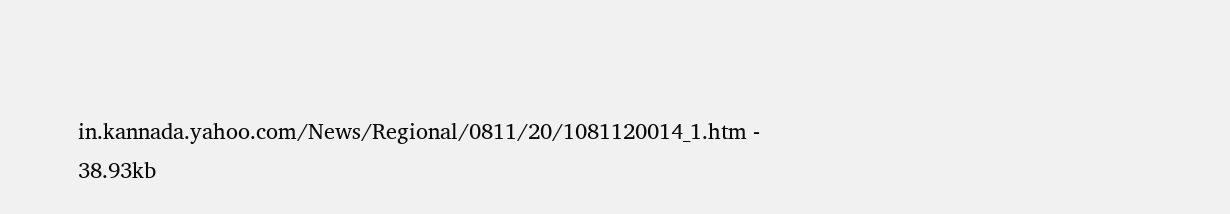in.kannada.yahoo.com/News/Regional/0811/20/1081120014_1.htm - 38.93kb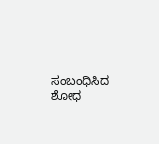ಸಂಬಂಧಿಸಿದ ಶೋಧ